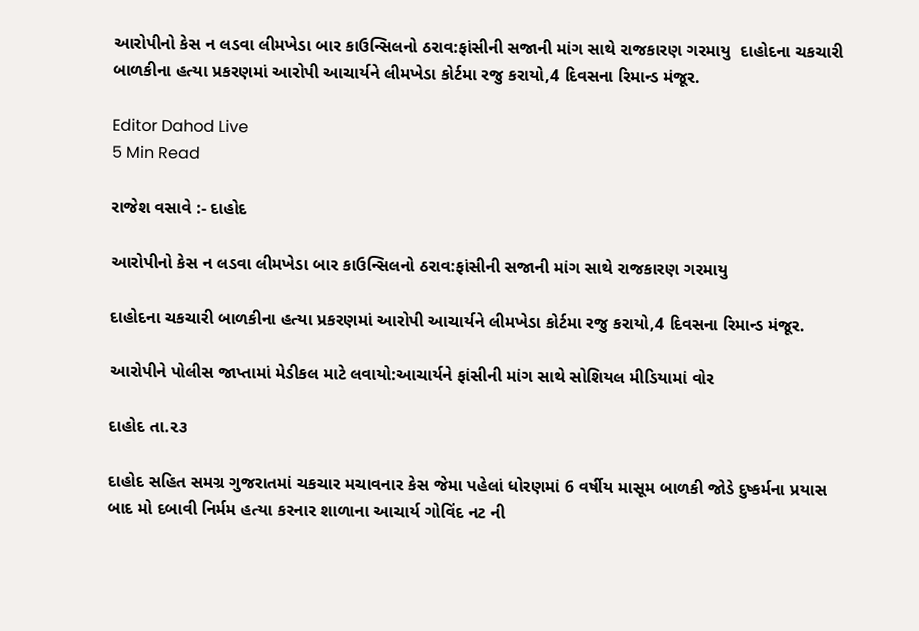આરોપીનો કેસ ન લડવા લીમખેડા બાર કાઉન્સિલનો ઠરાવ:ફાંસીની સજાની માંગ સાથે રાજકારણ ગરમાયુ  દાહોદના ચકચારી બાળકીના હત્યા પ્રકરણમાં આરોપી આચાર્યને લીમખેડા કોર્ટમા રજુ કરાયો,4 દિવસના રિમાન્ડ મંજૂર.

Editor Dahod Live
5 Min Read

રાજેશ વસાવે :- દાહોદ

આરોપીનો કેસ ન લડવા લીમખેડા બાર કાઉન્સિલનો ઠરાવ:ફાંસીની સજાની માંગ સાથે રાજકારણ ગરમાયુ

દાહોદના ચકચારી બાળકીના હત્યા પ્રકરણમાં આરોપી આચાર્યને લીમખેડા કોર્ટમા રજુ કરાયો,4 દિવસના રિમાન્ડ મંજૂર.

આરોપીને પોલીસ જાપ્તામાં મેડીકલ માટે લવાયો:આચાર્યને ફાંસીની માંગ સાથે સોશિયલ મીડિયામાં વોર

દાહોદ તા.૨૩

દાહોદ સહિત સમગ્ર ગુજરાતમાં ચકચાર મચાવનાર કેસ જેમા પહેલાં ધોરણમાં 6 વર્ષીય માસૂમ બાળકી જોડે દુષ્કર્મના પ્રયાસ બાદ મો દબાવી નિર્મમ હત્યા કરનાર શાળાના આચાર્ય ગોવિંદ નટ ની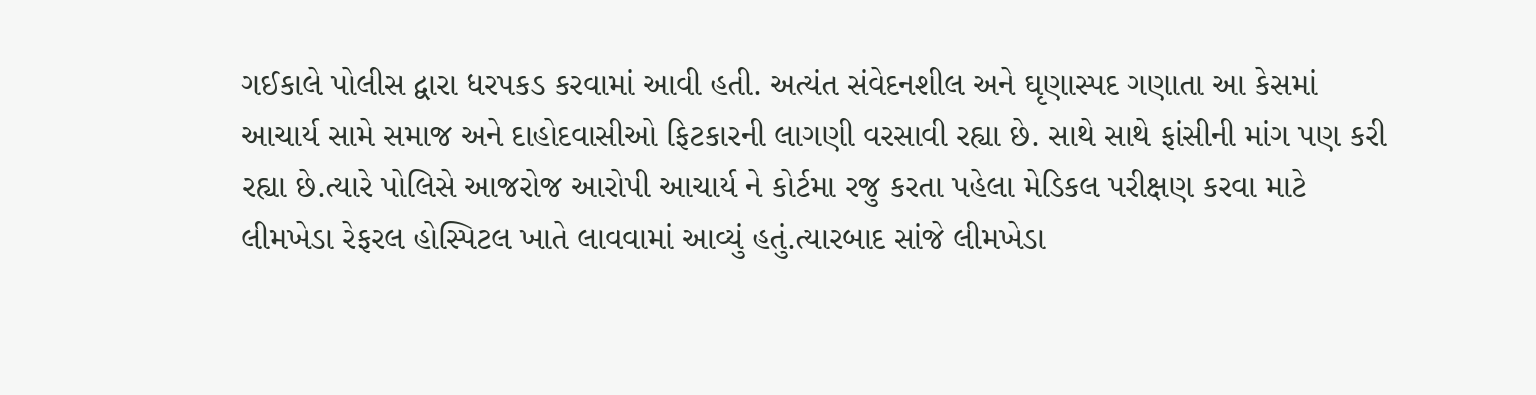ગઈકાલે પોલીસ દ્વારા ધરપકડ કરવામાં આવી હતી. અત્યંત સંવેદનશીલ અને ઘૃણાસ્પદ ગણાતા આ કેસમાં આચાર્ય સામે સમાજ અને દાહોદવાસીઓ ફિટકારની લાગણી વરસાવી રહ્યા છે. સાથે સાથે ફાંસીની માંગ પણ કરી રહ્યા છે.ત્યારે પોલિસે આજરોજ આરોપી આચાર્ય ને કોર્ટમા રજુ કરતા પહેલા મેડિકલ પરીક્ષણ કરવા માટે લીમખેડા રેફરલ હોસ્પિટલ ખાતે લાવવામાં આવ્યું હતું.ત્યારબાદ સાંજે લીમખેડા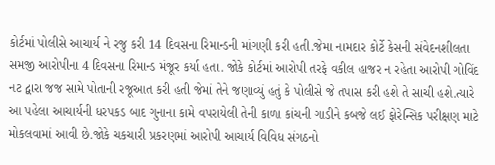કોર્ટમાં પોલીસે આચાર્ય ને રજુ કરી 14 દિવસના રિમાન્ડની માંગણી કરી હતી.જેમા નામદાર કોર્ટે કેસની સંવેદનશીલતા સમજી આરોપીના 4 દિવસના રિમાન્ડ મંજૂર કર્યા હતા. જોકે કોર્ટમાં આરોપી તરફે વકીલ હાજર ન રહેતા આરોપી ગોવિંદ નટ દ્વારા જજ સામે પોતાની રજૂઆત કરી હતી જેમાં તેને જણાવ્યું હતું કે પોલીસે જે તપાસ કરી હશે તે સાચી હશે.ત્યારે આ પહેલા આચાર્યની ધરપકડ બાદ ગુનાના કામે વપરાયેલી તેની કાળા કાંચની ગાડીને કબજે લઈ ફોરેન્સિક પરીક્ષણ માટે મોકલવામાં આવી છે.જોકે ચકચારી પ્રકરણમાં આરોપી આચાર્ય વિવિધ સંગઠનો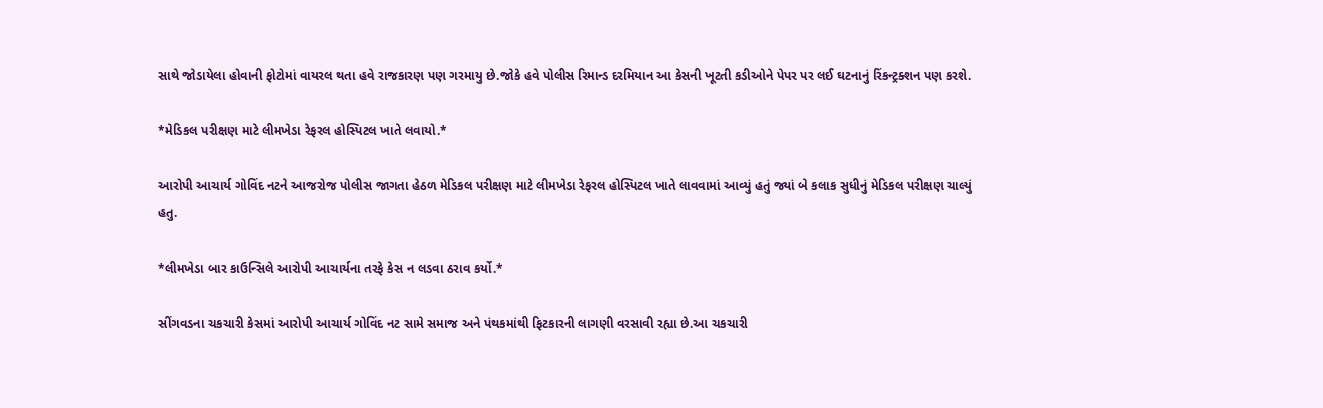સાથે જોડાયેલા હોવાની ફોટોમાં વાયરલ થતા હવે રાજકારણ પણ ગરમાયુ છે.જોકે હવે પોલીસ રિમાન્ડ દરમિયાન આ કેસની ખૂટતી કડીઓને પેપર પર લઈ ઘટનાનું રિંકન્ટ્રક્શન પણ કરશે.

*મેડિકલ પરીક્ષણ માટે લીમખેડા રેફરલ હોસ્પિટલ ખાતે લવાયો.*

આરોપી આચાર્ય ગોવિંદ નટને આજરોજ પોલીસ જાગતા હેઠળ મેડિકલ પરીક્ષણ માટે લીમખેડા રેફરલ હોસ્પિટલ ખાતે લાવવામાં આવ્યું હતું જ્યાં બે કલાક સુધીનું મેડિકલ પરીક્ષણ ચાલ્યું હતુ.

*લીમખેડા બાર કાઉન્સિલે આરોપી આચાર્યના તરફે કેસ ન લડવા ઠરાવ કર્યો.*

સીંગવડના ચકચારી કેસમાં આરોપી આચાર્ય ગોવિંદ નટ સામે સમાજ અને પંથકમાંથી ફિટકારની લાગણી વરસાવી રહ્યા છે.આ ચકચારી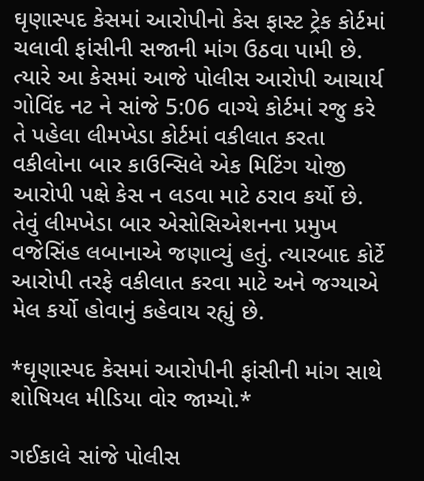ઘૃણાસ્પદ કેસમાં આરોપીનો કેસ ફાસ્ટ ટ્રેક કોર્ટમાં ચલાવી ફાંસીની સજાની માંગ ઉઠવા પામી છે. ત્યારે આ કેસમાં આજે પોલીસ આરોપી આચાર્ય ગોવિંદ નટ ને સાંજે 5:06 વાગ્યે કોર્ટમાં રજુ કરે તે પહેલા લીમખેડા કોર્ટમાં વકીલાત કરતા વકીલોના બાર કાઉન્સિલે એક મિટિંગ યોજી આરોપી પક્ષે કેસ ન લડવા માટે ઠરાવ કર્યો છે. તેવું લીમખેડા બાર એસોસિએશનના પ્રમુખ વજેસિંહ લબાનાએ જણાવ્યું હતું. ત્યારબાદ કોર્ટે આરોપી તરફે વકીલાત કરવા માટે અને જગ્યાએ મેલ કર્યો હોવાનું કહેવાય રહ્યું છે.

*ઘૃણાસ્પદ કેસમાં આરોપીની ફાંસીની માંગ સાથે શોષિયલ મીડિયા વોર જામ્યો.*

ગઈકાલે સાંજે પોલીસ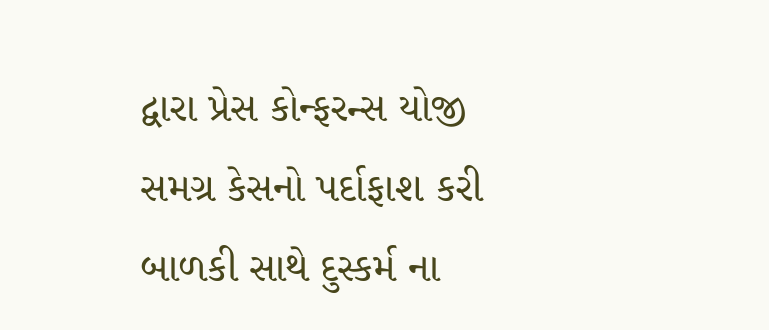દ્વારા પ્રેસ કોન્ફરન્સ યોજી સમગ્ર કેસનો પર્દાફાશ કરી બાળકી સાથે દુસ્કર્મ ના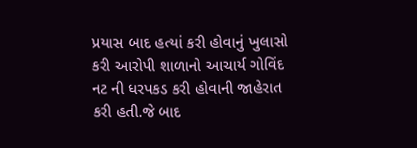પ્રયાસ બાદ હત્યાં કરી હોવાનું ખુલાસો કરી આરોપી શાળાનો આચાર્ય ગોવિંદ નટ ની ધરપકડ કરી હોવાની જાહેરાત કરી હતી.જે બાદ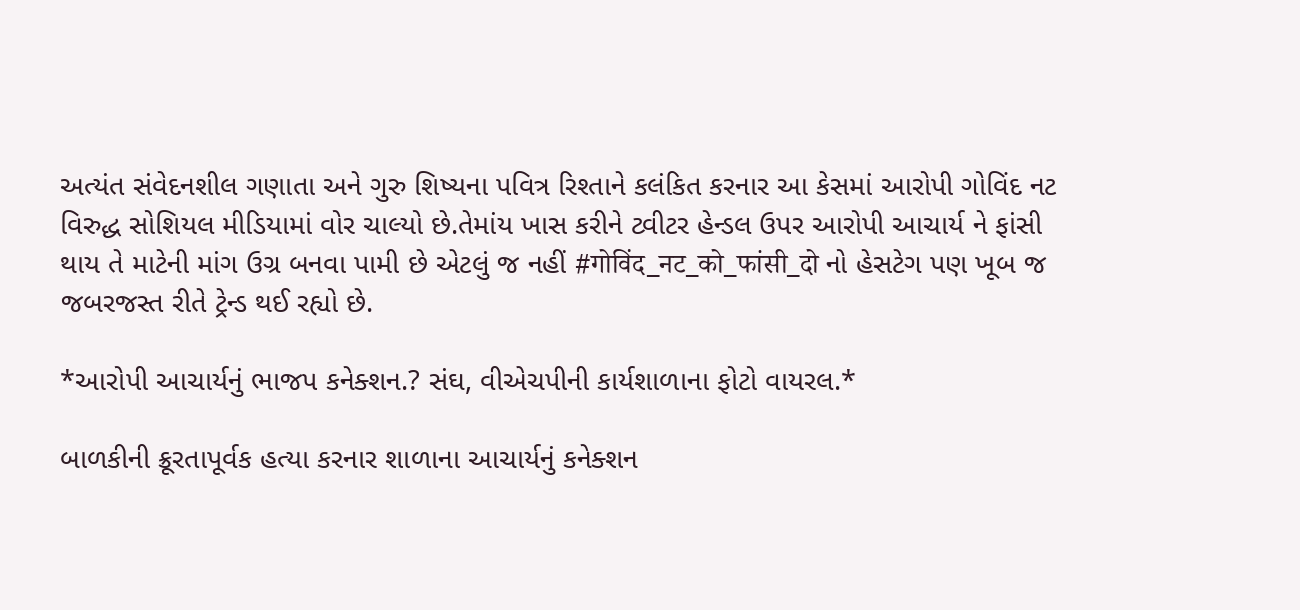અત્યંત સંવેદનશીલ ગણાતા અને ગુરુ શિષ્યના પવિત્ર રિશ્તાને કલંકિત કરનાર આ કેસમાં આરોપી ગોવિંદ નટ વિરુદ્ધ સોશિયલ મીડિયામાં વોર ચાલ્યો છે.તેમાંય ખાસ કરીને ટ્વીટર હેન્ડલ ઉપર આરોપી આચાર્ય ને ફાંસી થાય તે માટેની માંગ ઉગ્ર બનવા પામી છે એટલું જ નહીં #गोविंद_नट_को_फांसी_दो નો હેસટેગ પણ ખૂબ જ જબરજસ્ત રીતે ટ્રેન્ડ થઈ રહ્યો છે.

*આરોપી આચાર્યનું ભાજપ કનેક્શન.? સંઘ, વીએચપીની કાર્યશાળાના ફોટો વાયરલ.*

બાળકીની ક્રૂરતાપૂર્વક હત્યા કરનાર શાળાના આચાર્યનું કનેક્શન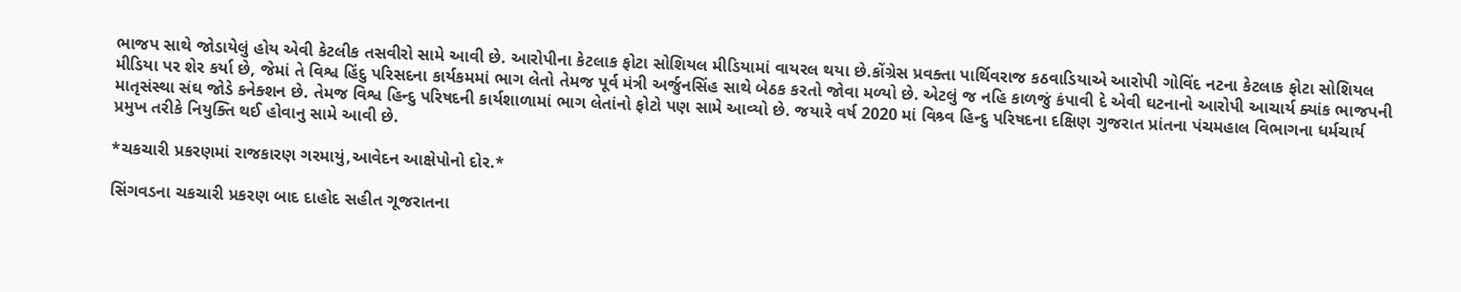ભાજપ સાથે જોડાયેલું હોય એવી કેટલીક તસવીરો સામે આવી છે. આરોપીના કેટલાક ફોટા સોશિયલ મીડિયામાં વાયરલ થયા છે.કોંગ્રેસ પ્રવક્તા પાર્થિવરાજ કઠવાડિયાએ આરોપી ગોવિંદ નટના કેટલાક ફોટા સોશિયલ મીડિયા પર શેર કર્યા છે, જેમાં તે વિશ્વ હિંદુ પરિસદના કાર્યકમમાં ભાગ લેતો તેમજ પૂર્વ મંત્રી અર્જુનસિંહ સાથે બેઠક કરતો જોવા મળ્યો છે. એટલું જ નહિ કાળજું કંપાવી દે એવી ઘટનાનો આરોપી આચાર્ય ક્યાંક ભાજપની માતૃસંસ્થા સંઘ જોડે કનેક્શન છે. તેમજ વિશ્વ હિન્દુ પરિષદની કાર્યશાળામાં ભાગ લેતાંનો ફોટો પણ સામે આવ્યો છે. જયારે વર્ષ 2020 માં વિશ્ર્વ હિન્દુ પરિષદના દક્ષિણ ગુજરાત પ્રાંતના પંચમહાલ વિભાગના ધર્મચાર્ય પ્રમુખ તરીકે નિયુક્તિ થઈ હોવાનુ સામે આવી છે.

*ચકચારી પ્રકરણમાં રાજકારણ ગરમાયું,આવેદન આક્ષેપોનો દોર.*

સિંગવડના ચકચારી પ્રકરણ બાદ દાહોદ સહીત ગૂજરાતના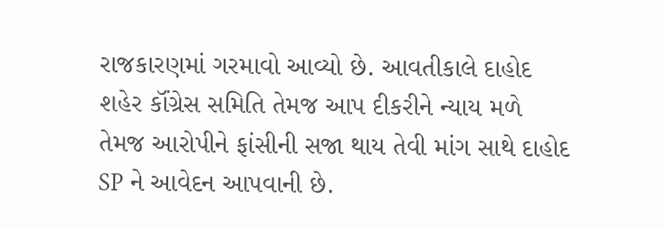રાજકારણમાં ગરમાવો આવ્યો છે. આવતીકાલે દાહોદ શહેર કૉંગ્રેસ સમિતિ તેમજ આપ દીકરીને ન્યાય મળે તેમજ આરોપીને ફાંસીની સજા થાય તેવી માંગ સાથે દાહોદ SP ને આવેદન આપવાની છે.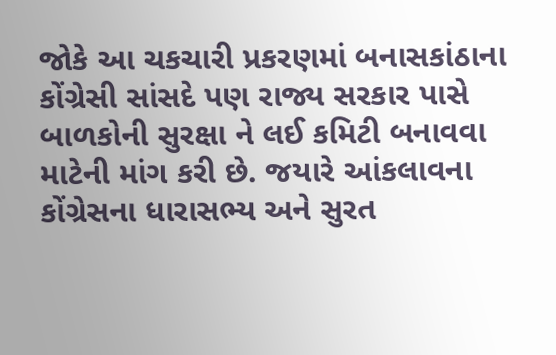જોકે આ ચકચારી પ્રકરણમાં બનાસકાંઠાના કોંગ્રેસી સાંસદે પણ રાજ્ય સરકાર પાસે બાળકોની સુરક્ષા ને લઈ કમિટી બનાવવા માટેની માંગ કરી છે. જયારે આંકલાવના કોંગ્રેસના ધારાસભ્ય અને સુરત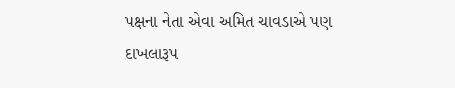પક્ષના નેતા એવા અમિત ચાવડાએ પણ દાખલારૂપ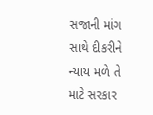સજાની માંગ સાથે દીકરીને ન્યાય મળે તે માટે સરકાર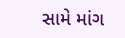સામે માંગ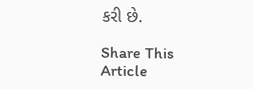કરી છે.

Share This Article